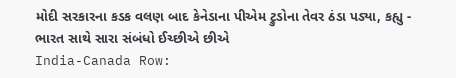મોદી સરકારના કડક વલણ બાદ કેનેડાના પીએમ ટ્રુડોના તેવર ઠંડા પડ્યા, કહ્યુ - ભારત સાથે સારા સંબંધો ઈચ્છીએ છીએ
India-Canada Row: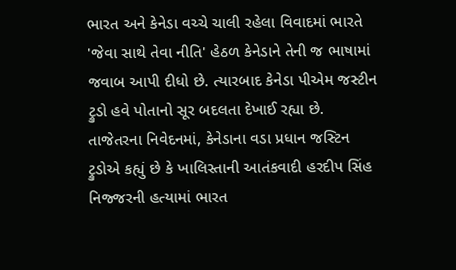ભારત અને કેનેડા વચ્ચે ચાલી રહેલા વિવાદમાં ભારતે 'જેવા સાથે તેવા નીતિ' હેઠળ કેનેડાને તેની જ ભાષામાં જવાબ આપી દીધો છે. ત્યારબાદ કેનેડા પીએમ જસ્ટીન ટ્રુડો હવે પોતાનો સૂર બદલતા દેખાઈ રહ્યા છે.
તાજેતરના નિવેદનમાં, કેનેડાના વડા પ્રધાન જસ્ટિન ટ્રુડોએ કહ્યું છે કે ખાલિસ્તાની આતંકવાદી હરદીપ સિંહ નિજ્જરની હત્યામાં ભારત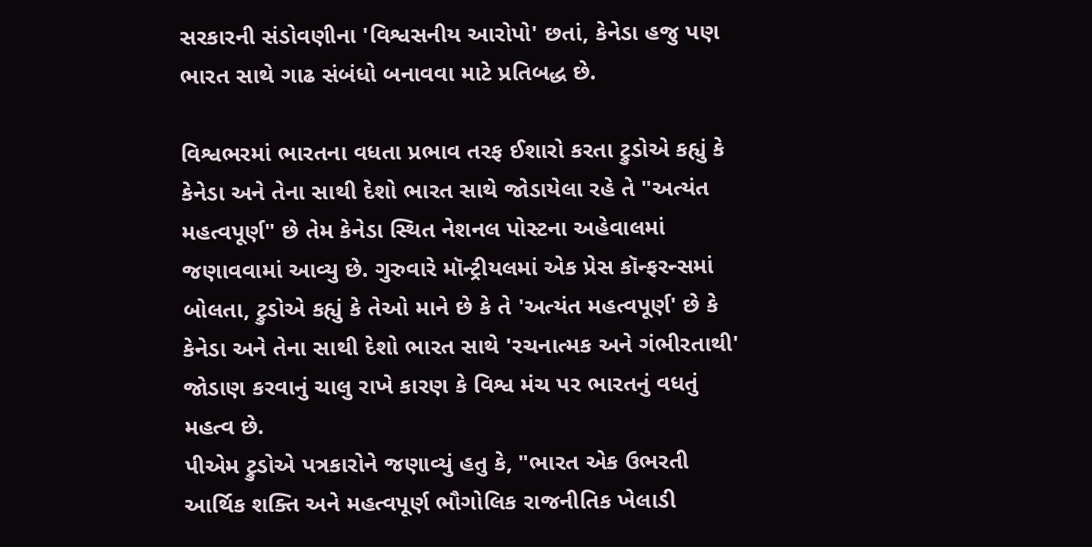સરકારની સંડોવણીના 'વિશ્વસનીય આરોપો' છતાં, કેનેડા હજુ પણ ભારત સાથે ગાઢ સંબંધો બનાવવા માટે પ્રતિબદ્ધ છે.

વિશ્વભરમાં ભારતના વધતા પ્રભાવ તરફ ઈશારો કરતા ટ્રુડોએ કહ્યું કે કેનેડા અને તેના સાથી દેશો ભારત સાથે જોડાયેલા રહે તે "અત્યંત મહત્વપૂર્ણ" છે તેમ કેનેડા સ્થિત નેશનલ પોસ્ટના અહેવાલમાં જણાવવામાં આવ્યુ છે. ગુરુવારે મૉન્ટ્રીયલમાં એક પ્રેસ કૉન્ફરન્સમાં બોલતા, ટ્રુડોએ કહ્યું કે તેઓ માને છે કે તે 'અત્યંત મહત્વપૂર્ણ' છે કે કેનેડા અને તેના સાથી દેશો ભારત સાથે 'રચનાત્મક અને ગંભીરતાથી' જોડાણ કરવાનું ચાલુ રાખે કારણ કે વિશ્વ મંચ પર ભારતનું વધતું મહત્વ છે.
પીએમ ટ્રુડોએ પત્રકારોને જણાવ્યું હતુ કે, "ભારત એક ઉભરતી આર્થિક શક્તિ અને મહત્વપૂર્ણ ભૌગોલિક રાજનીતિક ખેલાડી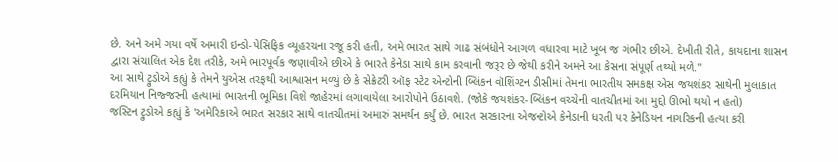છે. અને અમે ગયા વર્ષે અમારી ઇન્ડો-પેસિફિક વ્યૂહરચના રજૂ કરી હતી, અમે ભારત સાથે ગાઢ સંબંધોને આગળ વધારવા માટે ખૂબ જ ગંભીર છીએ. દેખીતી રીતે, કાયદાના શાસન દ્વારા સંચાલિત એક દેશ તરીકે, અમે ભારપૂર્વક જણાવીએ છીએ કે ભારતે કેનેડા સાથે કામ કરવાની જરૂર છે જેથી કરીને અમને આ કેસના સંપૂર્ણ તથ્યો મળે.''
આ સાથે ટ્રુડોએ કહ્યું કે તેમને યુએસ તરફથી આશ્વાસન મળ્યું છે કે સેક્રેટરી ઑફ સ્ટેટ એન્ટોની બ્લિંકન વૉશિંગ્ટન ડીસીમાં તેમના ભારતીય સમકક્ષ એસ જયશંકર સાથેની મુલાકાત દરમિયાન નિજ્જરની હત્યામાં ભારતની ભૂમિકા વિશે જાહેરમાં લગાવાયેલા આરોપોને ઉઠાવશે. (જોકે જયશંકર-બ્લિંકન વચ્ચેની વાતચીતમાં આ મુદ્દો ઊભો થયો ન હતો)
જસ્ટિન ટ્રુડોએ કહ્યું કે 'અમેરિકાએ ભારત સરકાર સાથે વાતચીતમાં અમારું સમર્થન કર્યું છે. ભારત સરકારના એજન્ટોએ કેનેડાની ધરતી પર કેનેડિયન નાગરિકની હત્યા કરી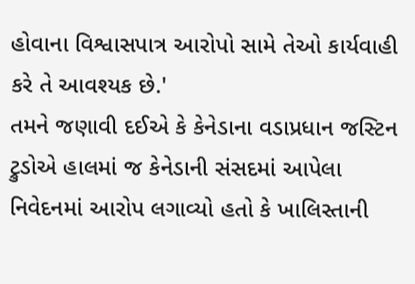હોવાના વિશ્વાસપાત્ર આરોપો સામે તેઓ કાર્યવાહી કરે તે આવશ્યક છે.'
તમને જણાવી દઈએ કે કેનેડાના વડાપ્રધાન જસ્ટિન ટ્રુડોએ હાલમાં જ કેનેડાની સંસદમાં આપેલા નિવેદનમાં આરોપ લગાવ્યો હતો કે ખાલિસ્તાની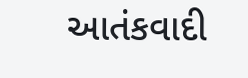આતંકવાદી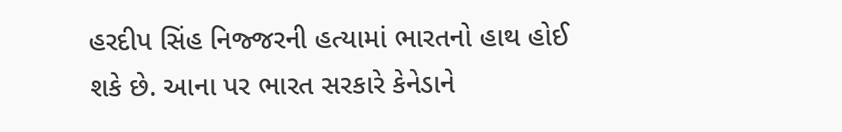હરદીપ સિંહ નિજ્જરની હત્યામાં ભારતનો હાથ હોઈ શકે છે. આના પર ભારત સરકારે કેનેડાને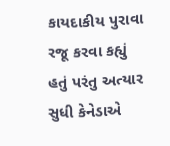કાયદાકીય પુરાવા રજૂ કરવા કહ્યું હતું પરંતુ અત્યાર સુધી કેનેડાએ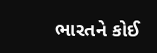ભારતને કોઈ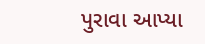પુરાવા આપ્યા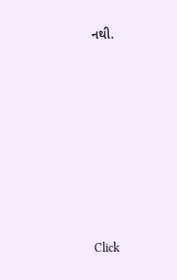નથી.












Click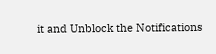it and Unblock the Notifications